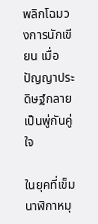พลิกโฉมวงการนักเขียน เมื่อปัญญาประดิษฐ์กลายเป็นพู่กันคู่ใจ

ในยุคที่เข็มนาฬิกาหมุ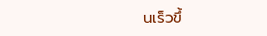นเร็วขึ้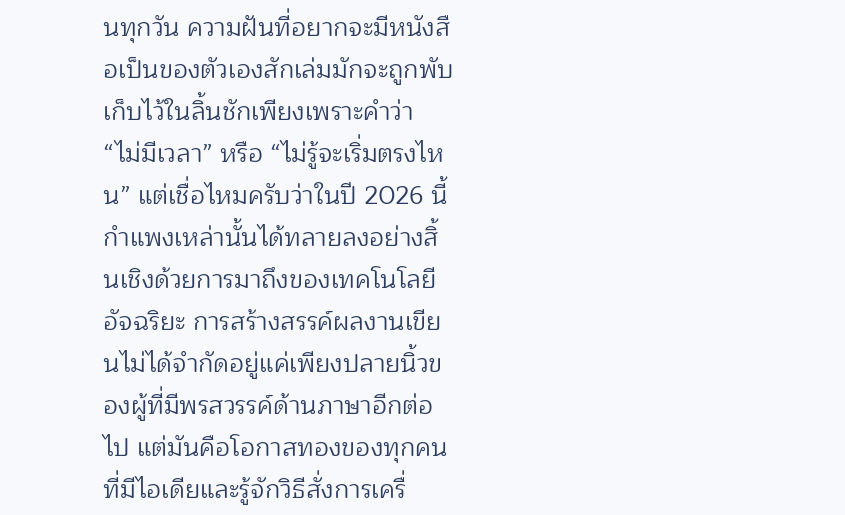นทุกวัน ความฝันที่อยากจะมีหนังสือเป็นของตัวเองสักเล่มมักจะถูกพับเก็บไว้ในลิ้นชักเพียงเพราะคำว่า “ไม่มีเวลา” หรือ “ไม่รู้จะเริ่มตรงไหน” แต่เชื่อไหมครับว่าในปี 2026 นี้ กำแพงเหล่านั้นได้ทลายลงอย่างสิ้นเชิงด้วยการมาถึงของเทคโนโลยีอัจฉริยะ การสร้างสรรค์ผลงานเขียนไม่ได้จำกัดอยู่แค่เพียงปลายนิ้วของผู้ที่มีพรสวรรค์ด้านภาษาอีกต่อไป แต่มันคือโอกาสทองของทุกคนที่มีไอเดียและรู้จักวิธีสั่งการเครื่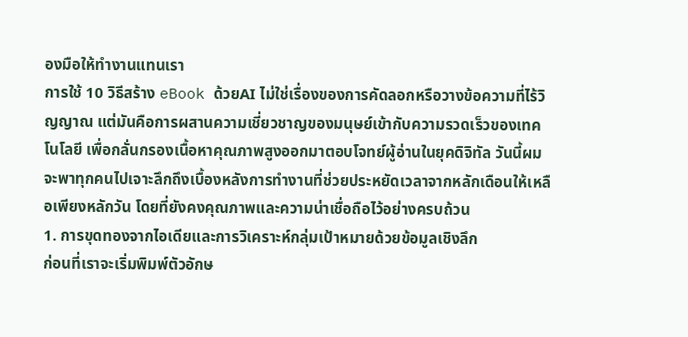องมือให้ทำงานแทนเรา
การใช้ 10 วิธีสร้าง eBook ด้วยAI ไม่ใช่เรื่องของการคัดลอกหรือวางข้อความที่ไร้วิญญาณ แต่มันคือการผสานความเชี่ยวชาญของมนุษย์เข้ากับความรวดเร็วของเทคโนโลยี เพื่อกลั่นกรองเนื้อหาคุณภาพสูงออกมาตอบโจทย์ผู้อ่านในยุคดิจิทัล วันนี้ผมจะพาทุกคนไปเจาะลึกถึงเบื้องหลังการทำงานที่ช่วยประหยัดเวลาจากหลักเดือนให้เหลือเพียงหลักวัน โดยที่ยังคงคุณภาพและความน่าเชื่อถือไว้อย่างครบถ้วน
1. การขุดทองจากไอเดียและการวิเคราะห์กลุ่มเป้าหมายด้วยข้อมูลเชิงลึก
ก่อนที่เราจะเริ่มพิมพ์ตัวอักษ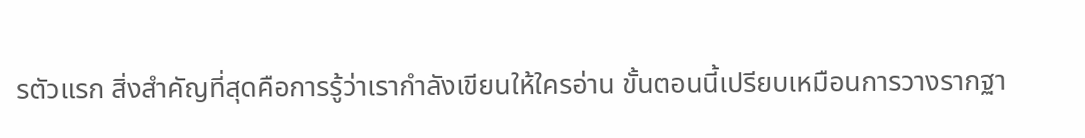รตัวแรก สิ่งสำคัญที่สุดคือการรู้ว่าเรากำลังเขียนให้ใครอ่าน ขั้นตอนนี้เปรียบเหมือนการวางรากฐา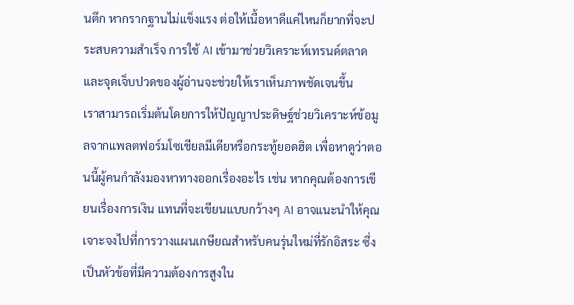นตึก หากรากฐานไม่แข็งแรง ต่อให้เนื้อหาดีแค่ไหนก็ยากที่จะประสบความสำเร็จ การใช้ AI เข้ามาช่วยวิเคราะห์เทรนด์ตลาด และจุดเจ็บปวดของผู้อ่านจะช่วยให้เราเห็นภาพชัดเจนขึ้น
เราสามารถเริ่มต้นโดยการให้ปัญญาประดิษฐ์ช่วยวิเคราะห์ข้อมูลจากแพลตฟอร์มโซเชียลมีเดียหรือกระทู้ยอดฮิต เพื่อหาดูว่าตอนนี้ผู้คนกำลังมองหาทางออกเรื่องอะไร เช่น หากคุณต้องการเขียนเรื่องการเงิน แทนที่จะเขียนแบบกว้างๆ AI อาจแนะนำให้คุณเจาะจงไปที่การวางแผนเกษียณสำหรับคนรุ่นใหม่ที่รักอิสระ ซึ่งเป็นหัวข้อที่มีความต้องการสูงใน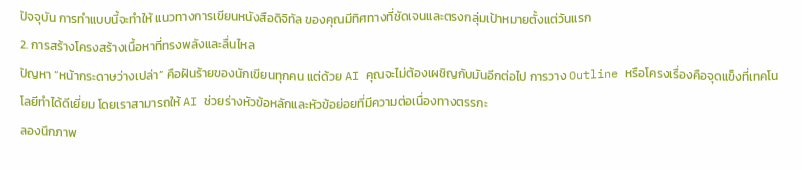ปัจจุบัน การทำแบบนี้จะทำให้ แนวทางการเขียนหนังสือดิจิทัล ของคุณมีทิศทางที่ชัดเจนและตรงกลุ่มเป้าหมายตั้งแต่วันแรก
2. การสร้างโครงสร้างเนื้อหาที่ทรงพลังและลื่นไหล
ปัญหา “หน้ากระดาษว่างเปล่า” คือฝันร้ายของนักเขียนทุกคน แต่ด้วย AI คุณจะไม่ต้องเผชิญกับมันอีกต่อไป การวาง Outline หรือโครงเรื่องคือจุดแข็งที่เทคโนโลยีทำได้ดีเยี่ยม โดยเราสามารถให้ AI ช่วยร่างหัวข้อหลักและหัวข้อย่อยที่มีความต่อเนื่องทางตรรกะ
ลองนึกภาพ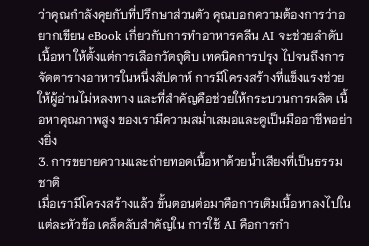ว่าคุณกำลังคุยกับที่ปรึกษาส่วนตัว คุณบอกความต้องการว่าอยากเขียน eBook เกี่ยวกับการทำอาหารคลีน AI จะช่วยลำดับเนื้อหา ให้ตั้งแต่การเลือกวัตถุดิบ เทคนิคการปรุง ไปจนถึงการจัดตารางอาหารในหนึ่งสัปดาห์ การมีโครงสร้างที่แข็งแรงช่วยให้ผู้อ่านไม่หลงทาง และที่สำคัญคือช่วยให้กระบวนการผลิต เนื้อหาคุณภาพสูง ของเรามีความสม่ำเสมอและดูเป็นมืออาชีพอย่างยิ่ง
3. การขยายความและถ่ายทอดเนื้อหาด้วยน้ำเสียงที่เป็นธรรมชาติ
เมื่อเรามีโครงสร้างแล้ว ขั้นตอนต่อมาคือการเติมเนื้อหาลงไปในแต่ละหัวข้อ เคล็ดลับสำคัญใน การใช้ AI คือการกำ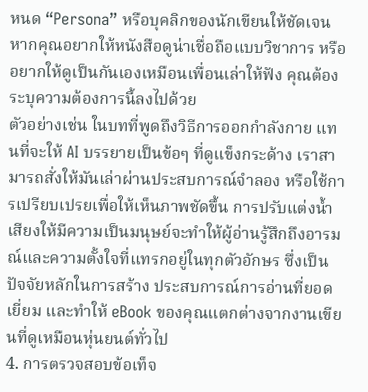หนด “Persona” หรือบุคลิกของนักเขียนให้ชัดเจน หากคุณอยากให้หนังสือดูน่าเชื่อถือแบบวิชาการ หรืออยากให้ดูเป็นกันเองเหมือนเพื่อนเล่าให้ฟัง คุณต้องระบุความต้องการนี้ลงไปด้วย
ตัวอย่างเช่น ในบทที่พูดถึงวิธีการออกกำลังกาย แทนที่จะให้ AI บรรยายเป็นข้อๆ ที่ดูแข็งกระด้าง เราสามารถสั่งให้มันเล่าผ่านประสบการณ์จำลอง หรือใช้การเปรียบเปรยเพื่อให้เห็นภาพชัดขึ้น การปรับแต่งน้ำเสียงให้มีความเป็นมนุษย์จะทำให้ผู้อ่านรู้สึกถึงอารมณ์และความตั้งใจที่แทรกอยู่ในทุกตัวอักษร ซึ่งเป็นปัจจัยหลักในการสร้าง ประสบการณ์การอ่านที่ยอดเยี่ยม และทำให้ eBook ของคุณแตกต่างจากงานเขียนที่ดูเหมือนหุ่นยนต์ทั่วไป
4. การตรวจสอบข้อเท็จ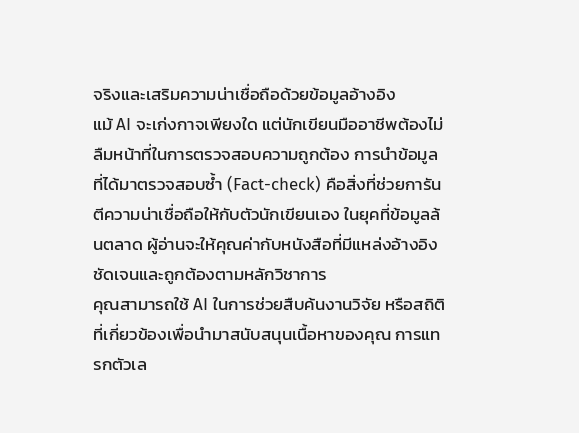จริงและเสริมความน่าเชื่อถือด้วยข้อมูลอ้างอิง
แม้ AI จะเก่งกาจเพียงใด แต่นักเขียนมืออาชีพต้องไม่ลืมหน้าที่ในการตรวจสอบความถูกต้อง การนำข้อมูลที่ได้มาตรวจสอบซ้ำ (Fact-check) คือสิ่งที่ช่วยการันตีความน่าเชื่อถือให้กับตัวนักเขียนเอง ในยุคที่ข้อมูลล้นตลาด ผู้อ่านจะให้คุณค่ากับหนังสือที่มีแหล่งอ้างอิงชัดเจนและถูกต้องตามหลักวิชาการ
คุณสามารถใช้ AI ในการช่วยสืบค้นงานวิจัย หรือสถิติที่เกี่ยวข้องเพื่อนำมาสนับสนุนเนื้อหาของคุณ การแทรกตัวเล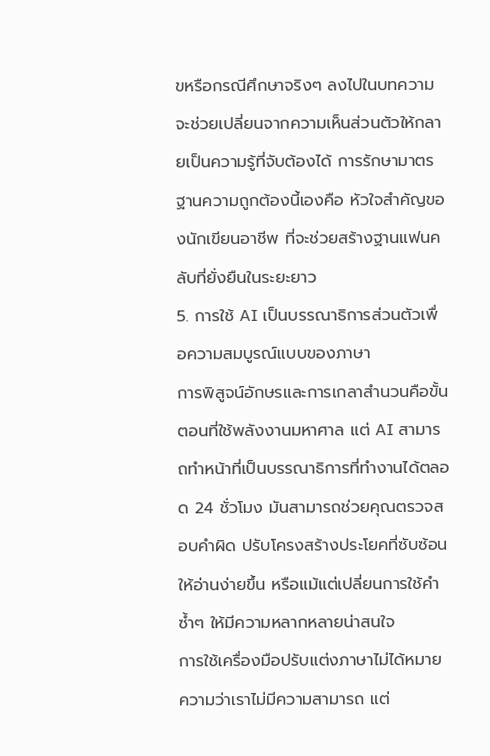ขหรือกรณีศึกษาจริงๆ ลงไปในบทความจะช่วยเปลี่ยนจากความเห็นส่วนตัวให้กลายเป็นความรู้ที่จับต้องได้ การรักษามาตรฐานความถูกต้องนี้เองคือ หัวใจสำคัญของนักเขียนอาชีพ ที่จะช่วยสร้างฐานแฟนคลับที่ยั่งยืนในระยะยาว
5. การใช้ AI เป็นบรรณาธิการส่วนตัวเพื่อความสมบูรณ์แบบของภาษา
การพิสูจน์อักษรและการเกลาสำนวนคือขั้นตอนที่ใช้พลังงานมหาศาล แต่ AI สามารถทำหน้าที่เป็นบรรณาธิการที่ทำงานได้ตลอด 24 ชั่วโมง มันสามารถช่วยคุณตรวจสอบคำผิด ปรับโครงสร้างประโยคที่ซับซ้อนให้อ่านง่ายขึ้น หรือแม้แต่เปลี่ยนการใช้คำซ้ำๆ ให้มีความหลากหลายน่าสนใจ
การใช้เครื่องมือปรับแต่งภาษาไม่ได้หมายความว่าเราไม่มีความสามารถ แต่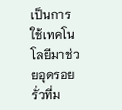เป็นการใช้เทคโนโลยีมาช่วยอุดรอยรั่วที่ม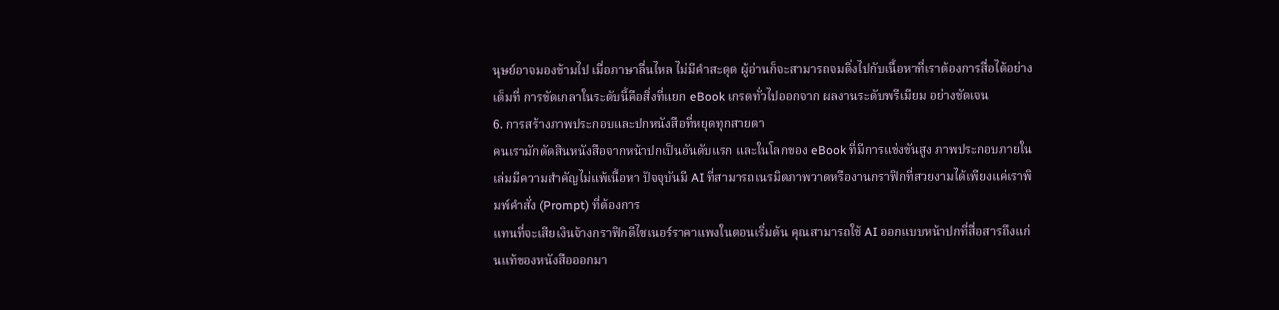นุษย์อาจมองข้ามไป เมื่อภาษาลื่นไหล ไม่มีคำสะดุด ผู้อ่านก็จะสามารถจมดิ่งไปกับเนื้อหาที่เราต้องการสื่อได้อย่างเต็มที่ การขัดเกลาในระดับนี้คือสิ่งที่แยก eBook เกรดทั่วไปออกจาก ผลงานระดับพรีเมียม อย่างชัดเจน
6. การสร้างภาพประกอบและปกหนังสือที่หยุดทุกสายตา
คนเรามักตัดสินหนังสือจากหน้าปกเป็นอันดับแรก และในโลกของ eBook ที่มีการแข่งขันสูง ภาพประกอบภายในเล่มมีความสำคัญไม่แพ้เนื้อหา ปัจจุบันมี AI ที่สามารถเนรมิตภาพวาดหรืองานกราฟิกที่สวยงามได้เพียงแค่เราพิมพ์คำสั่ง (Prompt) ที่ต้องการ
แทนที่จะเสียเงินจ้างกราฟิกดีไซเนอร์ราคาแพงในตอนเริ่มต้น คุณสามารถใช้ AI ออกแบบหน้าปกที่สื่อสารถึงแก่นแท้ของหนังสือออกมา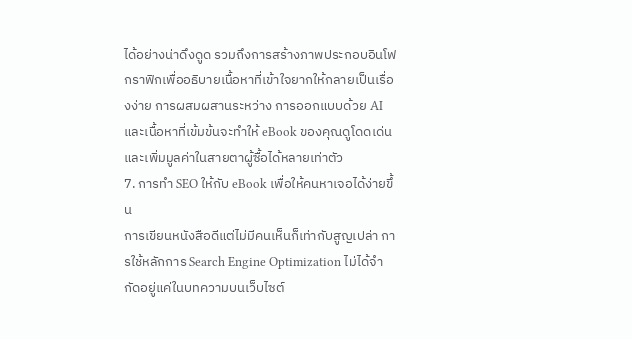ได้อย่างน่าดึงดูด รวมถึงการสร้างภาพประกอบอินโฟกราฟิกเพื่ออธิบายเนื้อหาที่เข้าใจยากให้กลายเป็นเรื่องง่าย การผสมผสานระหว่าง การออกแบบด้วย AI และเนื้อหาที่เข้มข้นจะทำให้ eBook ของคุณดูโดดเด่นและเพิ่มมูลค่าในสายตาผู้ซื้อได้หลายเท่าตัว
7. การทำ SEO ให้กับ eBook เพื่อให้คนหาเจอได้ง่ายขึ้น
การเขียนหนังสือดีแต่ไม่มีคนเห็นก็เท่ากับสูญเปล่า การใช้หลักการ Search Engine Optimization ไม่ได้จำกัดอยู่แค่ในบทความบนเว็บไซต์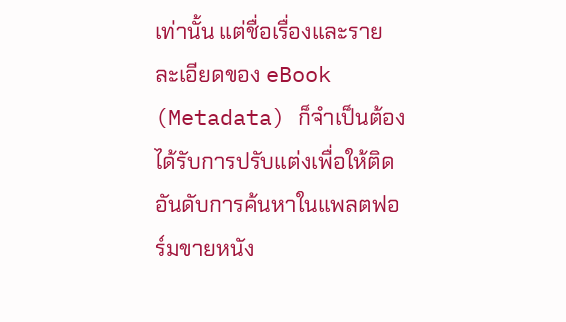เท่านั้น แต่ชื่อเรื่องและรายละเอียดของ eBook (Metadata) ก็จำเป็นต้องได้รับการปรับแต่งเพื่อให้ติดอันดับการค้นหาในแพลตฟอร์มขายหนัง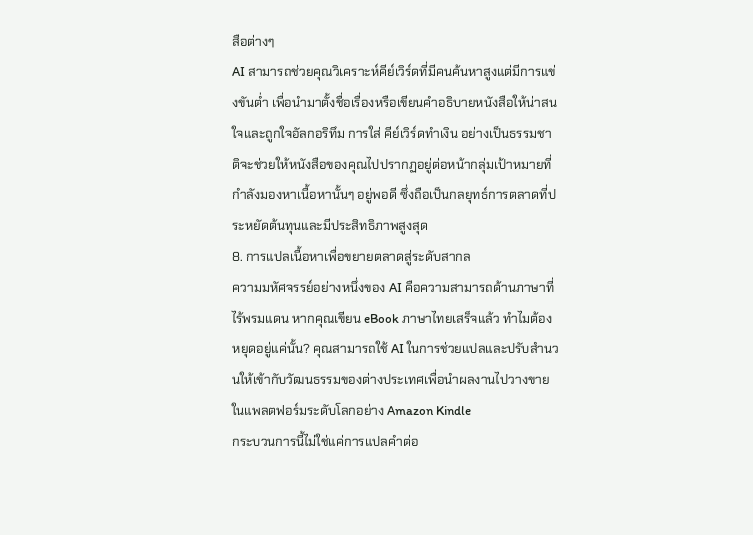สือต่างๆ
AI สามารถช่วยคุณวิเคราะห์คีย์เวิร์ดที่มีคนค้นหาสูงแต่มีการแข่งขันต่ำ เพื่อนำมาตั้งชื่อเรื่องหรือเขียนคำอธิบายหนังสือให้น่าสนใจและถูกใจอัลกอริทึม การใส่ คีย์เวิร์ดทำเงิน อย่างเป็นธรรมชาติจะช่วยให้หนังสือของคุณไปปรากฏอยู่ต่อหน้ากลุ่มเป้าหมายที่กำลังมองหาเนื้อหานั้นๆ อยู่พอดี ซึ่งถือเป็นกลยุทธ์การตลาดที่ประหยัดต้นทุนและมีประสิทธิภาพสูงสุด
8. การแปลเนื้อหาเพื่อขยายตลาดสู่ระดับสากล
ความมหัศจรรย์อย่างหนึ่งของ AI คือความสามารถด้านภาษาที่ไร้พรมแดน หากคุณเขียน eBook ภาษาไทยเสร็จแล้ว ทำไมต้องหยุดอยู่แค่นั้น? คุณสามารถใช้ AI ในการช่วยแปลและปรับสำนวนให้เข้ากับวัฒนธรรมของต่างประเทศเพื่อนำผลงานไปวางขายในแพลตฟอร์มระดับโลกอย่าง Amazon Kindle
กระบวนการนี้ไม่ใช่แค่การแปลคำต่อ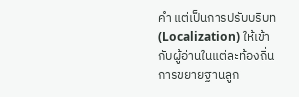คำ แต่เป็นการปรับบริบท (Localization) ให้เข้ากับผู้อ่านในแต่ละท้องถิ่น การขยายฐานลูก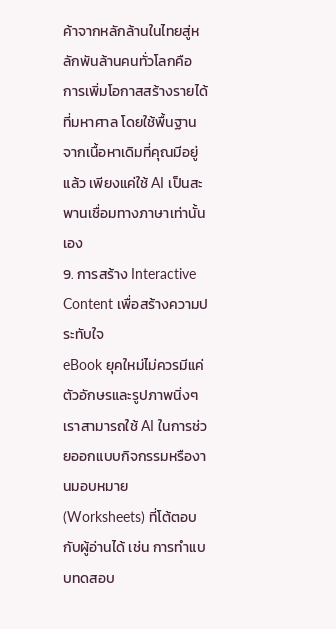ค้าจากหลักล้านในไทยสู่หลักพันล้านคนทั่วโลกคือ การเพิ่มโอกาสสร้างรายได้ ที่มหาศาล โดยใช้พื้นฐานจากเนื้อหาเดิมที่คุณมีอยู่แล้ว เพียงแค่ใช้ AI เป็นสะพานเชื่อมทางภาษาเท่านั้นเอง
9. การสร้าง Interactive Content เพื่อสร้างความประทับใจ
eBook ยุคใหม่ไม่ควรมีแค่ตัวอักษรและรูปภาพนิ่งๆ เราสามารถใช้ AI ในการช่วยออกแบบกิจกรรมหรืองานมอบหมาย (Worksheets) ที่โต้ตอบกับผู้อ่านได้ เช่น การทำแบบทดสอบ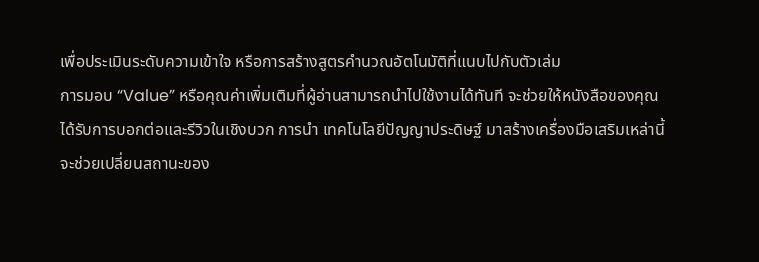เพื่อประเมินระดับความเข้าใจ หรือการสร้างสูตรคำนวณอัตโนมัติที่แนบไปกับตัวเล่ม
การมอบ “Value” หรือคุณค่าเพิ่มเติมที่ผู้อ่านสามารถนำไปใช้งานได้ทันที จะช่วยให้หนังสือของคุณได้รับการบอกต่อและรีวิวในเชิงบวก การนำ เทคโนโลยีปัญญาประดิษฐ์ มาสร้างเครื่องมือเสริมเหล่านี้จะช่วยเปลี่ยนสถานะของ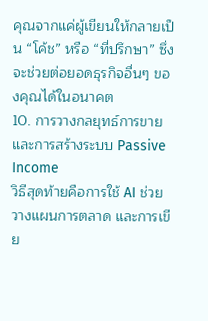คุณจากแค่ผู้เขียนให้กลายเป็น “โค้ช” หรือ “ที่ปรึกษา” ซึ่งจะช่วยต่อยอดธุรกิจอื่นๆ ของคุณได้ในอนาคต
10. การวางกลยุทธ์การขายและการสร้างระบบ Passive Income
วิธีสุดท้ายคือการใช้ AI ช่วยวางแผนการตลาด และการเขีย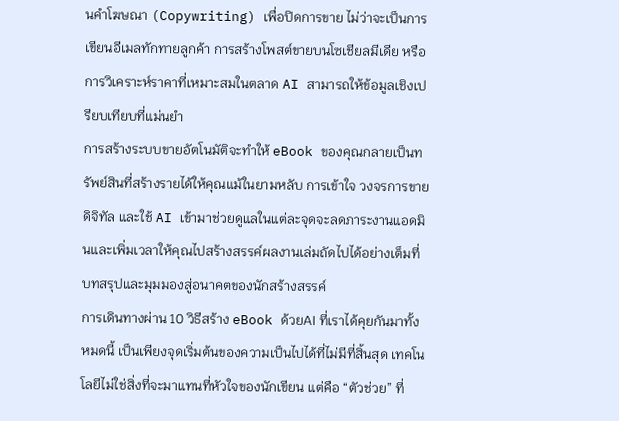นคำโฆษณา (Copywriting) เพื่อปิดการขาย ไม่ว่าจะเป็นการเขียนอีเมลทักทายลูกค้า การสร้างโพสต์ขายบนโซเชียลมีเดีย หรือการวิเคราะห์ราคาที่เหมาะสมในตลาด AI สามารถให้ข้อมูลเชิงเปรียบเทียบที่แม่นยำ
การสร้างระบบขายอัตโนมัติจะทำให้ eBook ของคุณกลายเป็นทรัพย์สินที่สร้างรายได้ให้คุณแม้ในยามหลับ การเข้าใจ วงจรการขายดิจิทัล และใช้ AI เข้ามาช่วยดูแลในแต่ละจุดจะลดภาระงานแอดมินและเพิ่มเวลาให้คุณไปสร้างสรรค์ผลงานเล่มถัดไปได้อย่างเต็มที่
บทสรุปและมุมมองสู่อนาคตของนักสร้างสรรค์
การเดินทางผ่าน 10 วิธีสร้าง eBook ด้วยAI ที่เราได้คุยกันมาทั้งหมดนี้ เป็นเพียงจุดเริ่มต้นของความเป็นไปได้ที่ไม่มีที่สิ้นสุด เทคโนโลยีไม่ใช่สิ่งที่จะมาแทนที่หัวใจของนักเขียน แต่คือ “ตัวช่วย” ที่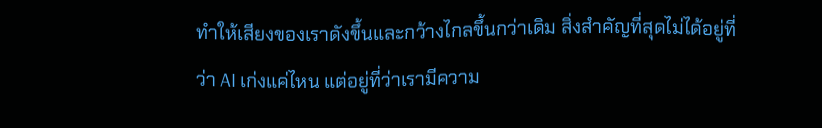ทำให้เสียงของเราดังขึ้นและกว้างไกลขึ้นกว่าเดิม สิ่งสำคัญที่สุดไม่ได้อยู่ที่ว่า AI เก่งแค่ไหน แต่อยู่ที่ว่าเรามีความ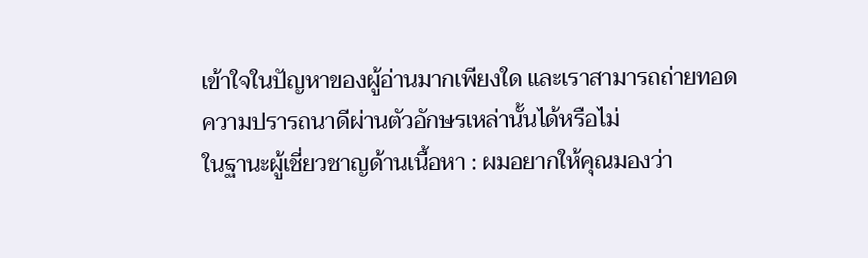เข้าใจในปัญหาของผู้อ่านมากเพียงใด และเราสามารถถ่ายทอดความปรารถนาดีผ่านตัวอักษรเหล่านั้นได้หรือไม่
ในฐานะผู้เชี่ยวชาญด้านเนื้อหา : ผมอยากให้คุณมองว่า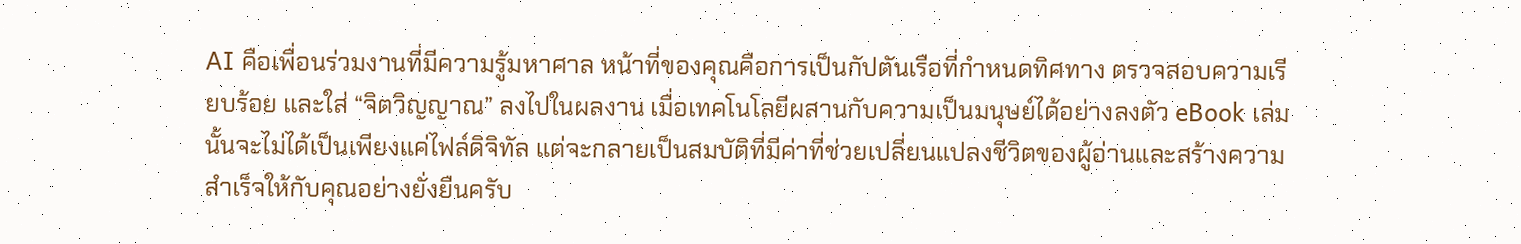AI คือเพื่อนร่วมงานที่มีความรู้มหาศาล หน้าที่ของคุณคือการเป็นกัปตันเรือที่กำหนดทิศทาง ตรวจสอบความเรียบร้อย และใส่ “จิตวิญญาณ” ลงไปในผลงาน เมื่อเทคโนโลยีผสานกับความเป็นมนุษย์ได้อย่างลงตัว eBook เล่มนั้นจะไม่ได้เป็นเพียงแค่ไฟล์ดิจิทัล แต่จะกลายเป็นสมบัติที่มีค่าที่ช่วยเปลี่ยนแปลงชีวิตของผู้อ่านและสร้างความสำเร็จให้กับคุณอย่างยั่งยืนครับ